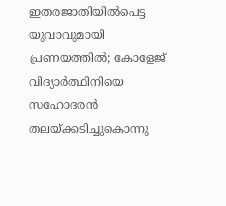ഇതരജാതിയിൽപെട്ട യുവാവുമായി പ്രണയത്തിൽ; കോളേജ് വിദ്യാർത്ഥിനിയെ സഹോദരൻ തലയ്ക്കടിച്ചുകൊന്നു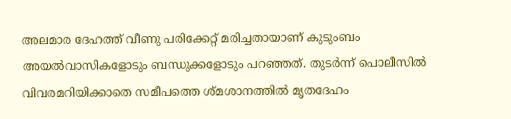അലമാര ദേഹത്ത് വീണു പരിക്കേറ്റ് മരിച്ചതായാണ് കുടുംബം അയൽവാസികളോടും ബന്ധുക്കളോടും പറഞ്ഞത്. തുടർന്ന് പൊലീസിൽ വിവരമറിയിക്കാതെ സമീപത്തെ ശ്മശാനത്തിൽ മൃതദേഹം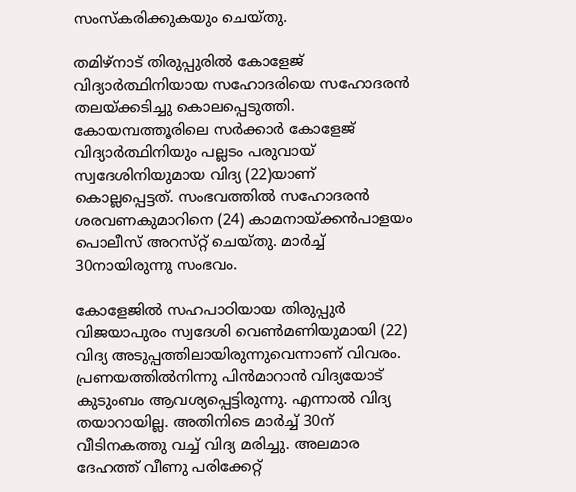സംസ്‌കരിക്കുകയും ചെയ്തു.

തമിഴ്നാട് തിരുപ്പുരിൽ കോളേജ് വിദ്യാർത്ഥിനിയായ സഹോദരിയെ സഹോദരൻ തലയ്ക്കടിച്ചു കൊലപ്പെടുത്തി. കോയമ്പത്തൂരിലെ സർക്കാർ കോളേജ് വിദ്യാർത്ഥിനിയും പല്ലടം പരുവായ് സ്വദേശിനിയുമായ വിദ്യ (22)യാണ് കൊല്ലപ്പെട്ടത്. സംഭവത്തിൽ സഹോദരൻ ശരവണകുമാറിനെ (24) കാമനായ്ക്കൻപാളയം പൊലീസ് അറസ്‌റ്റ് ചെയ്തു. മാർ‌ച്ച് 30നായിരുന്നു സംഭവം.

കോളേജില്‍ സഹപാഠിയായ തിരുപ്പുർ വിജയാപുരം സ്വദേശി വെൺമണിയുമായി (22) വിദ്യ അടുപ്പത്തിലായിരുന്നുവെന്നാണ് വിവരം. പ്രണയത്തിൽനിന്നു പിൻമാറാൻ വിദ്യയോട് കുടുംബം ആവശ്യപ്പെട്ടിരുന്നു. എന്നാൽ വിദ്യ തയാറായില്ല. അതിനിടെ മാർച്ച് 30ന് വീടിനകത്തു വച്ച് വിദ്യ മരിച്ചു. അലമാര ദേഹത്ത് വീണു പരിക്കേറ്റ്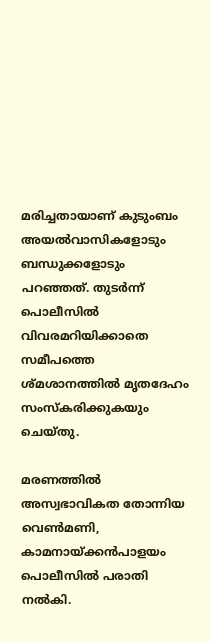മരിച്ചതായാണ് കുടുംബം അയൽവാസികളോടും ബന്ധുക്കളോടും പറഞ്ഞത്. തുടർന്ന് പൊലീസിൽ വിവരമറിയിക്കാതെ സമീപത്തെ ശ്മശാനത്തിൽ മൃതദേഹം സംസ്‌കരിക്കുകയും ചെയ്തു.

മരണത്തിൽ അസ്വഭാവികത തോന്നിയ വെൺമണി, കാമനായ്‌ക്കൻപാളയം പൊലീസിൽ പരാതി നൽകി.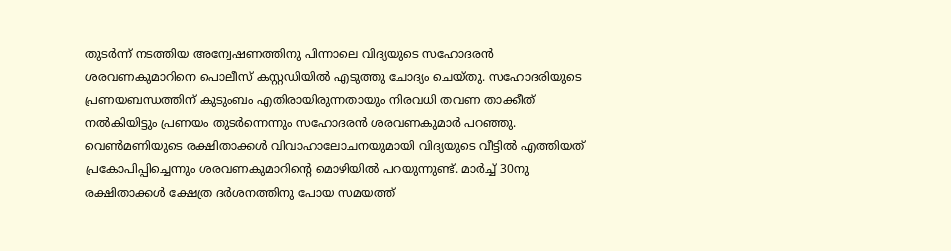തുടർന്ന് നടത്തിയ അന്വേഷണത്തിനു പിന്നാലെ വിദ്യയുടെ സഹോദരൻ ശരവണകുമാറിനെ പൊലീസ് കസ്റ്റഡിയിൽ എടുത്തു ചോദ്യം ചെയ്തു. സഹോദരിയുടെ പ്രണയബന്ധത്തിന് കുടുംബം എതിരായിരുന്നതായും നിരവധി തവണ താക്കീത് നൽകിയിട്ടും പ്രണയം തുടർന്നെന്നും സഹോദരൻ ശരവണകുമാർ പറഞ്ഞു. വെൺമണിയുടെ രക്ഷിതാക്കൾ വിവാഹാലോചനയുമായി വിദ്യയുടെ വീട്ടിൽ എത്തിയത് പ്രകോപിപ്പിച്ചെന്നും ശരവണകുമാറിന്റെ മൊഴിയിൽ പറയുന്നുണ്ട്. മാർച്ച് 30നു രക്ഷിതാക്കൾ ക്ഷേത്ര ദർശനത്തിനു പോയ സമയത്ത്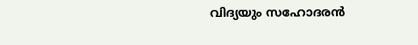വിദ്യയും സഹോദരൻ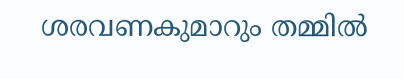ശരവണകുമാറും തമ്മിൽ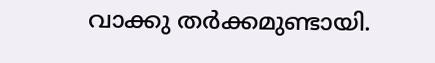വാക്കു തർക്കമുണ്ടായി.